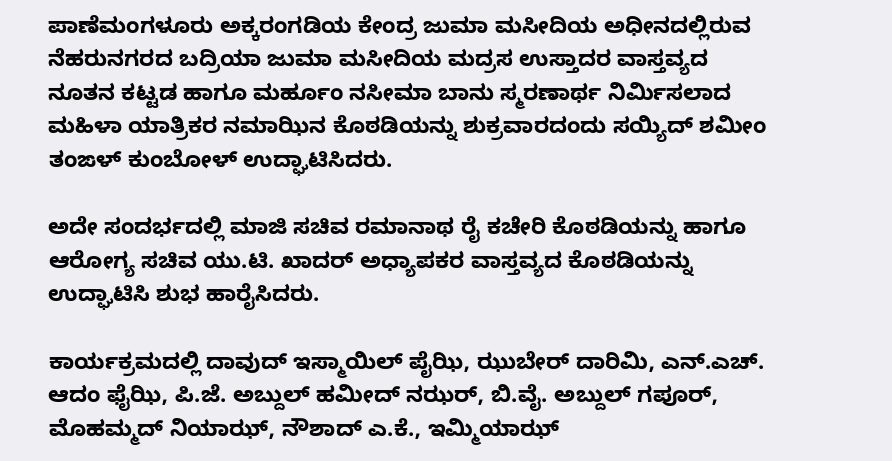ಪಾಣೆಮಂಗಳೂರು ಅಕ್ಕರಂಗಡಿಯ ಕೇಂದ್ರ ಜುಮಾ ಮಸೀದಿಯ ಅಧೀನದಲ್ಲಿರುವ ನೆಹರುನಗರದ ಬದ್ರಿಯಾ ಜುಮಾ ಮಸೀದಿಯ ಮದ್ರಸ ಉಸ್ತಾದರ ವಾಸ್ತವ್ಯದ ನೂತನ ಕಟ್ಟಡ ಹಾಗೂ ಮರ್ಹೂಂ ನಸೀಮಾ ಬಾನು ಸ್ಮರಣಾರ್ಥ ನಿರ್ಮಿಸಲಾದ ಮಹಿಳಾ ಯಾತ್ರಿಕರ ನಮಾಝಿನ ಕೊಠಡಿಯನ್ನು ಶುಕ್ರವಾರದಂದು ಸಯ್ಯಿದ್ ಶಮೀಂ ತಂಙಳ್ ಕುಂಬೋಳ್ ಉದ್ಘಾಟಿಸಿದರು.

ಅದೇ ಸಂದರ್ಭದಲ್ಲಿ ಮಾಜಿ ಸಚಿವ ರಮಾನಾಥ ರೈ ಕಚೇರಿ ಕೊಠಡಿಯನ್ನು ಹಾಗೂ ಆರೋಗ್ಯ ಸಚಿವ ಯು.ಟಿ. ಖಾದರ್ ಅಧ್ಯಾಪಕರ ವಾಸ್ತವ್ಯದ ಕೊಠಡಿಯನ್ನು ಉದ್ಘಾಟಿಸಿ ಶುಭ ಹಾರೈಸಿದರು.

ಕಾರ್ಯಕ್ರಮದಲ್ಲಿ ದಾವುದ್ ಇಸ್ಮಾಯಿಲ್ ಪೈಝಿ, ಝುಬೇರ್ ದಾರಿಮಿ, ಎನ್.ಎಚ್. ಆದಂ ಫೈಝಿ, ಪಿ.ಜೆ. ಅಬ್ದುಲ್ ಹಮೀದ್ ನಝರ್, ಬಿ.ವೈ. ಅಬ್ದುಲ್ ಗಪೂರ್, ಮೊಹಮ್ಮದ್ ನಿಯಾಝ್, ನೌಶಾದ್ ಎ.ಕೆ., ಇಮ್ಮಿಯಾಝ್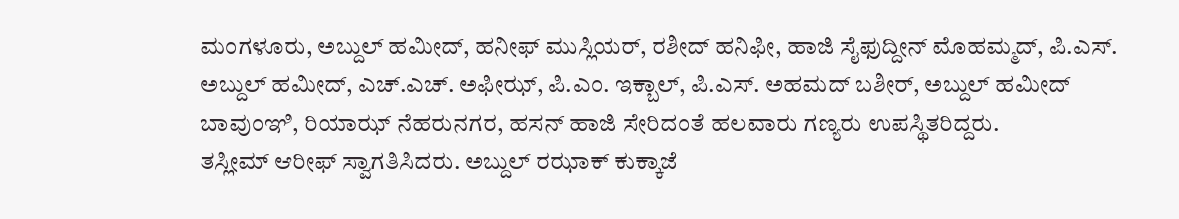ಮಂಗಳೂರು, ಅಬ್ದುಲ್ ಹಮೀದ್, ಹನೀಫ್ ಮುಸ್ಲಿಯರ್, ರಶೀದ್ ಹನಿಫೀ, ಹಾಜಿ ಸೈಫುದ್ದೀನ್ ಮೊಹಮ್ಮದ್, ಪಿ.ಎಸ್. ಅಬ್ದುಲ್ ಹಮೀದ್, ಎಚ್.ಎಚ್. ಅಫೀಝ್, ಪಿ.ಎಂ. ಇಕ್ಬಾಲ್, ಪಿ.ಎಸ್. ಅಹಮದ್ ಬಶೀರ್, ಅಬ್ದುಲ್ ಹಮೀದ್ ಬಾವುಂಞಿ, ರಿಯಾಝ್ ನೆಹರುನಗರ, ಹಸನ್ ಹಾಜಿ ಸೇರಿದಂತೆ ಹಲವಾರು ಗಣ್ಯರು ಉಪಸ್ಥಿತರಿದ್ದರು.
ತಸ್ಲೀಮ್ ಆರೀಫ್ ಸ್ವಾಗತಿಸಿದರು. ಅಬ್ದುಲ್ ರಝಾಕ್ ಕುಕ್ಕಾಜೆ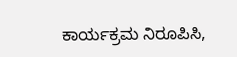ಕಾರ್ಯಕ್ರಮ ನಿರೂಪಿಸಿ,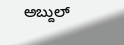ಅಬ್ದುಲ್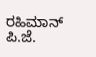ರಹಿಮಾನ್ ಪಿ.ಜೆ.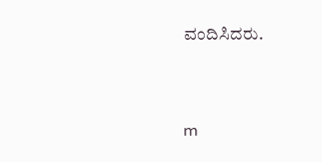ವಂದಿಸಿದರು.




m